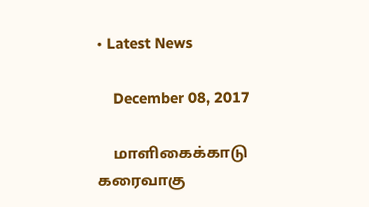• Latest News

    December 08, 2017

    மாளிகைக்காடு கரைவாகு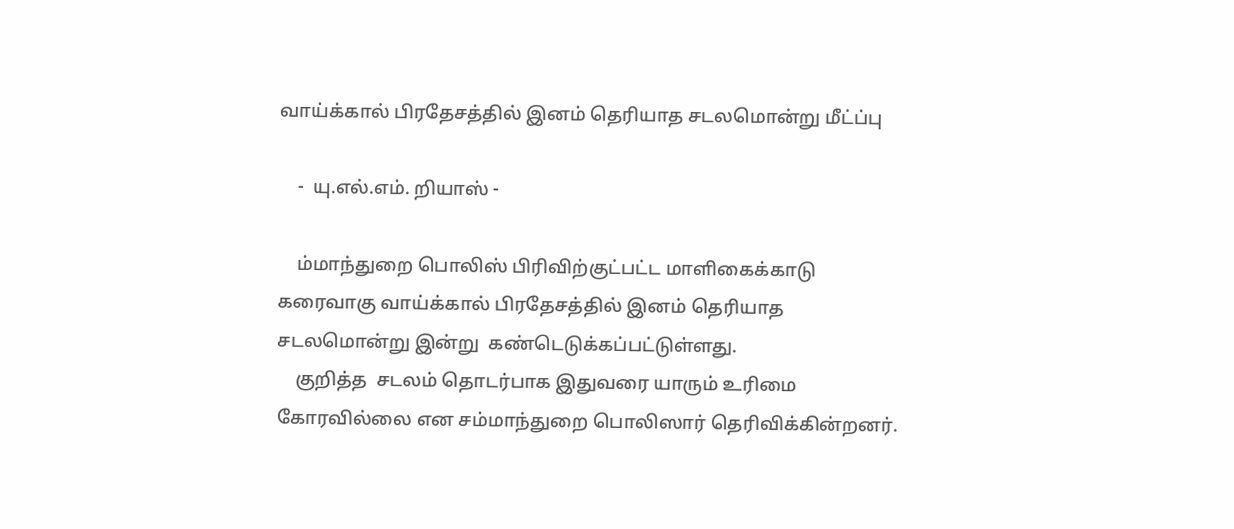வாய்க்கால் பிரதேசத்தில் இனம் தெரியாத சடலமொன்று மீட்ப்பு

    -  யு.எல்.எம். றியாஸ் -

    ம்மாந்துறை பொலிஸ் பிரிவிற்குட்பட்ட மாளிகைக்காடு கரைவாகு வாய்க்கால் பிரதேசத்தில் இனம் தெரியாத சடலமொன்று இன்று  கண்டெடுக்கப்பட்டுள்ளது.
    குறித்த  சடலம் தொடர்பாக இதுவரை யாரும் உரிமை கோரவில்லை என சம்மாந்துறை பொலிஸார் தெரிவிக்கின்றனர்.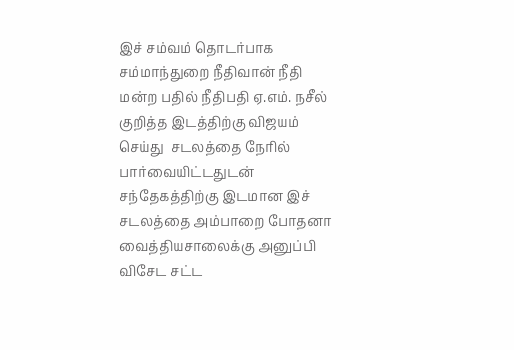இச் சம்வம் தொடர்பாக சம்மாந்துறை நீதிவான் நீதி மன்ற பதில் நீதிபதி ஏ.எம். நசீல் குறித்த இடத்திற்கு விஜயம் செய்து  சடலத்தை நேரில் பார்வையிட்டதுடன் சந்தேகத்திற்கு இடமான இச் சடலத்தை அம்பாறை போதனா வைத்தியசாலைக்கு அனுப்பி விசேட சட்ட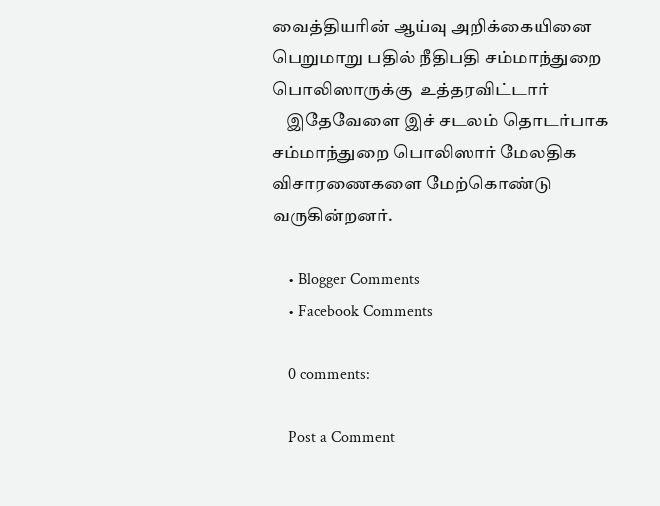வைத்தியரின் ஆய்வு அறிக்கையினை பெறுமாறு பதில் நீதிபதி சம்மாந்துறை பொலிஸாருக்கு  உத்தரவிட்டார்
    இதேவேளை இச் சடலம் தொடர்பாக சம்மாந்துறை பொலிஸார் மேலதிக விசாரணைகளை மேற்கொண்டு வருகின்றனர்.

    • Blogger Comments
    • Facebook Comments

    0 comments:

    Post a Comment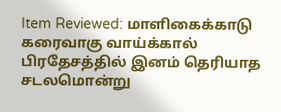Item Reviewed: மாளிகைக்காடு கரைவாகு வாய்க்கால் பிரதேசத்தில் இனம் தெரியாத சடலமொன்று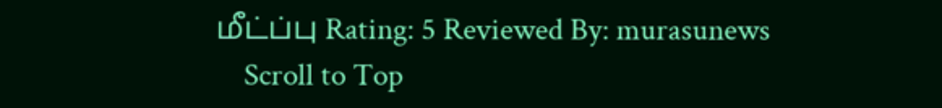மீட்ப்பு Rating: 5 Reviewed By: murasunews
    Scroll to Top